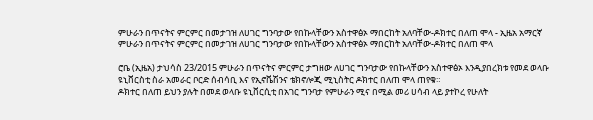ምሁራን በጥናትና ምርምር በመታገዝ ለሀገር ግንባታው የበኩላቸውን አስተዋፅኦ ማበርከት አለባቸው-ዶክተር በለጠ ሞላ - ኢዜአ አማርኛ
ምሁራን በጥናትና ምርምር በመታገዝ ለሀገር ግንባታው የበኩላቸውን አስተዋፅኦ ማበርከት አለባቸው-ዶክተር በለጠ ሞላ

ሮቤ (ኢዜአ) ታህሳስ 23/2015 ምሁራን በጥናትና ምርምር ታግዘው ለሀገር ግንባታው የበኩላቸውን አስተዋፅኦ እንዲያበረክቱ የመደ ወላቡ ዩኒቨርስቲ ስራ አመራር ቦርድ ሰብሳቢ እና የኢኖቬሽንና ቴክኖሎጂ ሚኒስትር ዶክተር በለጠ ሞላ ጠየቁ።
ዶክተር በለጠ ይህን ያሉት በመደ ወላቡ ዩኒቨርሲቲ በአገር ግንባታ የምሁራን ሚና በሚል መሪ ሀሳብ ላይ ያተኮረ የሁለት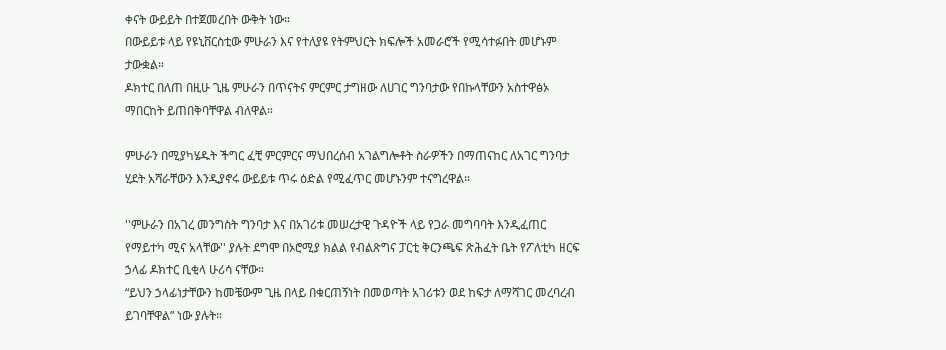ቀናት ውይይት በተጀመረበት ውቅት ነው።
በውይይቱ ላይ የዩኒቨርስቲው ምሁራን እና የተለያዩ የትምህርት ክፍሎች አመራሮች የሚሳተፉበት መሆኑም ታውቋል።
ዶክተር በለጠ በዚሁ ጊዜ ምሁራን በጥናትና ምርምር ታግዘው ለሀገር ግንባታው የበኩላቸውን አስተዋፅኦ ማበርከት ይጠበቅባቸዋል ብለዋል።

ምሁራን በሚያካሄዱት ችግር ፈቺ ምርምርና ማህበረሰብ አገልግሎቶት ስራዎችን በማጠናከር ለአገር ግንባታ ሂደት አሻራቸውን እንዲያኖሩ ውይይቱ ጥሩ ዕድል የሚፈጥር መሆኑንም ተናግረዋል።

''ምሁራን በአገረ መንግስት ግንባታ እና በአገሪቱ መሠረታዊ ጉዳዮች ላይ የጋራ መግባባት እንዲፈጠር የማይተካ ሚና አላቸው'' ያሉት ደግሞ በኦሮሚያ ክልል የብልጽግና ፓርቲ ቅርንጫፍ ጽሕፈት ቤት የፖለቲካ ዘርፍ ኃላፊ ዶክተር ቢቂላ ሁሪሳ ናቸው።
“ይህን ኃላፊነታቸውን ከመቼውም ጊዜ በላይ በቁርጠኝነት በመወጣት አገሪቱን ወደ ከፍታ ለማሻገር መረባረብ ይገባቸዋል” ነው ያሉት።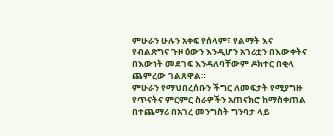ምሁራን ሁሉን አቀፍ የሰላም፣ የልማት እና የብልጽግና ጉዞ ዕውን እንዲሆን አገሪቷን በእውቀትና በእውነት መደገፍ እንዳለባቸውም ዶክተር በቂላ ጨምረው ገልጸዋል።
ምሁራን የማህበረሰቡን ችግር ለመፍታት የሚያግዙ የጥናትና ምርምር ስራዎችን አጠናክሮ ከማስቀጠል በተጨማሪ በአገረ መንግስት ግንባታ ላይ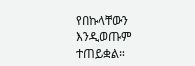የበኩላቸውን እንዲወጡም ተጠይቋል።